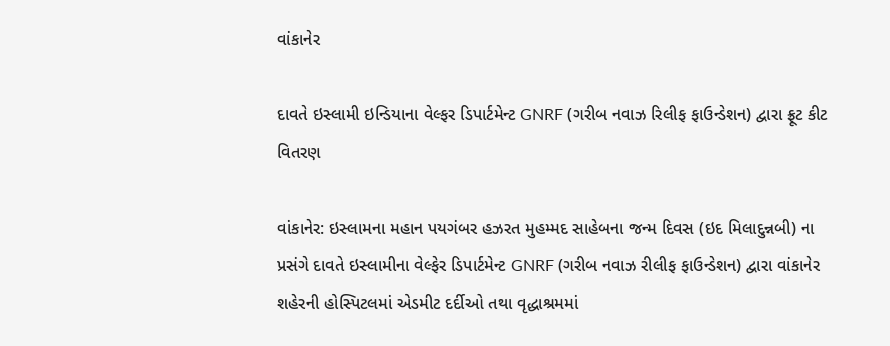વાંકાનેર

દાવતે ઇસ્લામી ઇન્ડિયાના વેલ્ફર ડિપાર્ટમેન્ટ GNRF (ગરીબ નવાઝ રિલીફ ફાઉન્ડેશન) દ્વારા ફ્રૂટ કીટ વિતરણ

વાંકાનેર: ઇસ્લામના મહાન પયગંબર હઝરત મુહમ્મદ સાહેબના જન્મ દિવસ (ઇદ મિલાદુન્નબી) ના પ્રસંગે દાવતે ઇસ્લામીના વેલ્ફેર ડિપાર્ટમેન્ટ GNRF (ગરીબ નવાઝ રીલીફ ફાઉન્ડેશન) દ્વારા વાંકાનેર શહેરની હોસ્પિટલમાં એડમીટ દર્દીઓ તથા વૃદ્ધાશ્રમમાં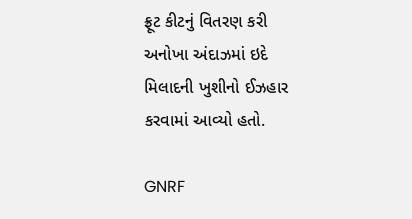ફ્રૂટ કીટનું વિતરણ કરી અનોખા અંદાઝમાં ઇદે મિલાદની ખુશીનો ઈઝહાર કરવામાં આવ્યો હતો.

GNRF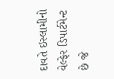દાવતે ઇસ્લામીનો વેલ્ફેર ડિપાર્ટમેન્ટ છે જે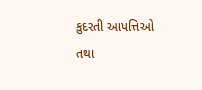કુદરતી આપત્તિઓ તથા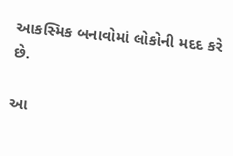આકસ્મિક બનાવોમાં લોકોની મદદ કરે છે.

આ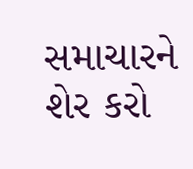સમાચારને શેર કરો